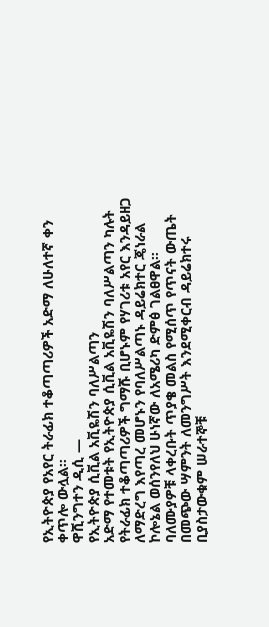የኢትዮጵያ የአየር ትራፊክ ተቆጣጣሪዎች አድማ ለሁለተኛ ቀን ቀጥሎ ውሏል።
ዋሺንግተን ዲሲ —
የኢትዮጵያ ሲቪል አቪዬሽን ባለሥልጣን
አድማ የተመቱት የኢትዮጵያ ሲቪል አቪዬሽን ባለሥልጣን ካሉት የትራፊክ ተቆጣጣሪዎች ግማሹ ቢሆኑም የሃገሪቱ አየር እንዳይዘጋ ለማድረግ እየጣረ መሆኑን የባለሥልጣኑ ዳይሬክተር ጄነራል ኮሎኔል ወሰንየለህ ሁነኛው ለአሜሪካ ድምፅ ገልፀዋል።
ባለሙያዎቹ ላቀረቡት ጥያቄ መልስ የሚሰጥ የጥናት ውጤት በመጭው ሣምንት ለመንግሥት እንደሚቀርብ ዳይሬክተሩ ቢያስታውቁም ሠራተኞቹ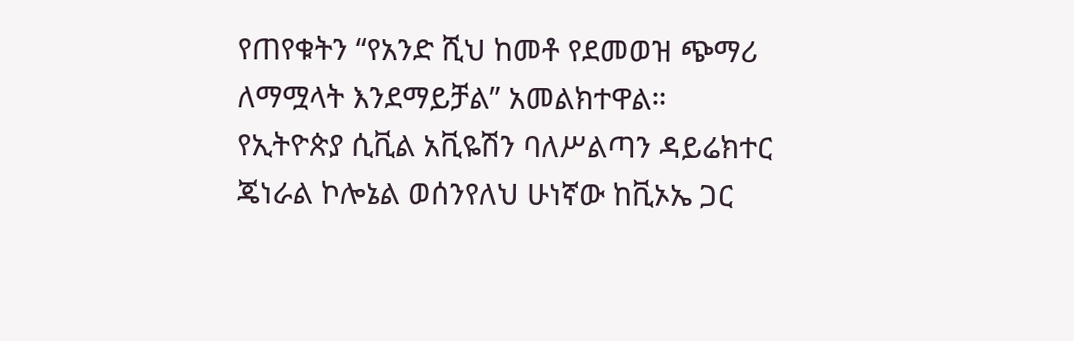የጠየቁትን “የአንድ ሺህ ከመቶ የደመወዝ ጭማሪ ለማሟላት እንደማይቻል” አመልክተዋል።
የኢትዮጵያ ሲቪል አቪዬሽን ባለሥልጣን ዳይሬክተር ጄነራል ኮሎኔል ወሰንየለህ ሁነኛው ከቪኦኤ ጋር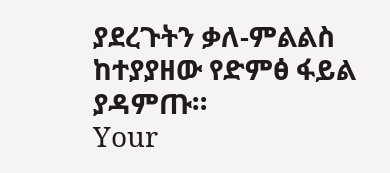ያደረጉትን ቃለ-ምልልስ ከተያያዘው የድምፅ ፋይል ያዳምጡ።
Your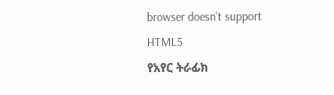browser doesn’t support HTML5
የአየር ትራፊክ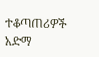ተቆጣጠሪዎች አድማ